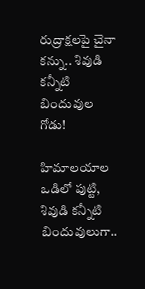రుద్రాక్షలపై చైనా కన్ను.. శివుడి కన్నీటి బిందువుల గోడు!

హిమాలయాల ఒడిలో పుట్టి, శివుడి కన్నీటి బిందువులుగా..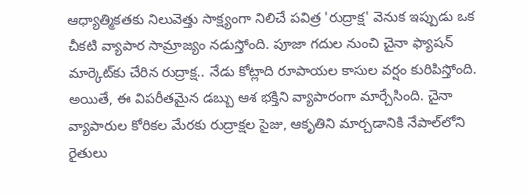ఆధ్యాత్మికతకు నిలువెత్తు సాక్ష్యంగా నిలిచే పవిత్ర 'రుద్రాక్ష' వెనుక ఇప్పుడు ఒక చీకటి వ్యాపార సామ్రాజ్యం నడుస్తోంది. పూజా గదుల నుంచి చైనా ఫ్యాషన్ మార్కెట్‌కు చేరిన రుద్రాక్ష.. నేడు కోట్లాది రూపాయల కాసుల వర్షం కురిపిస్తోంది. అయితే, ఈ విపరీతమైన డబ్బు ఆశ భక్తిని వ్యాపారంగా మార్చేసింది. చైనా వ్యాపారుల కోరికల మేరకు రుద్రాక్షల సైజు, ఆకృతిని మార్చడానికి నేపాల్‌లోని రైతులు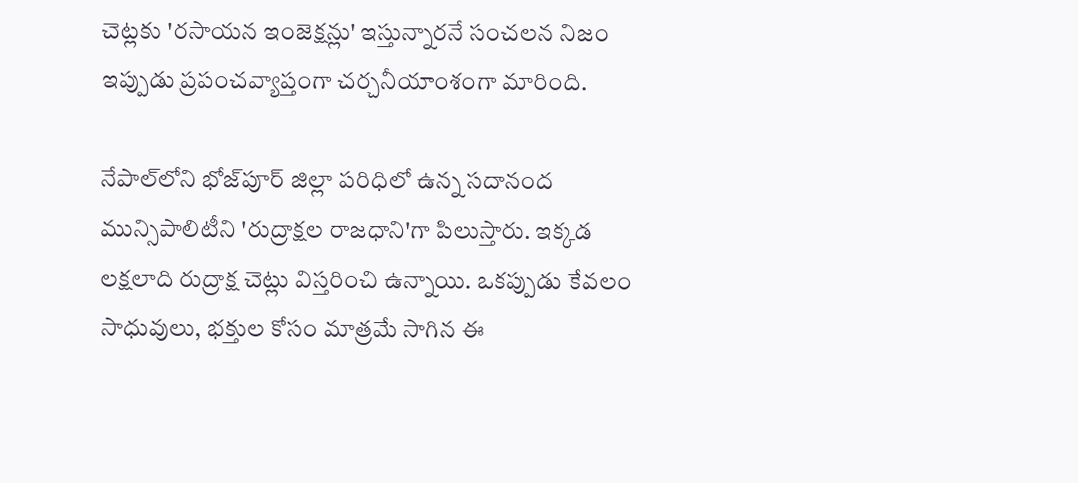చెట్లకు 'రసాయన ఇంజెక్షన్లు' ఇస్తున్నారనే సంచలన నిజం ఇప్పుడు ప్రపంచవ్యాప్తంగా చర్చనీయాంశంగా మారింది.

నేపాల్‌లోని భోజ్‌పూర్ జిల్లా పరిధిలో ఉన్న సదానంద మున్సిపాలిటీని 'రుద్రాక్షల రాజధాని'గా పిలుస్తారు. ఇక్కడ లక్షలాది రుద్రాక్ష చెట్లు విస్తరించి ఉన్నాయి. ఒకప్పుడు కేవలం సాధువులు, భక్తుల కోసం మాత్రమే సాగిన ఈ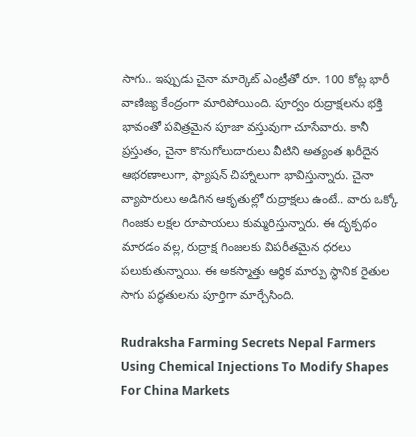సాగు.. ఇప్పుడు చైనా మార్కెట్ ఎంట్రీతో రూ. 100 కోట్ల భారీ వాణిజ్య కేంద్రంగా మారిపోయింది. పూర్వం రుద్రాక్షలను భక్తి భావంతో పవిత్రమైన పూజా వస్తువుగా చూసేవారు. కానీ ప్రస్తుతం, చైనా కొనుగోలుదారులు వీటిని అత్యంత ఖరీదైన ఆభరణాలుగా, ఫ్యాషన్ చిహ్నాలుగా భావిస్తున్నారు. చైనా వ్యాపారులు అడిగిన ఆకృతుల్లో రుద్రాక్షలు ఉంటే.. వారు ఒక్కో గింజకు లక్షల రూపాయలు కుమ్మరిస్తున్నారు. ఈ దృక్పథం మారడం వల్ల, రుద్రాక్ష గింజలకు విపరీతమైన ధరలు పలుకుతున్నాయి. ఈ అకస్మాత్తు ఆర్థిక మార్పు స్థానిక రైతుల సాగు పద్ధతులను పూర్తిగా మార్చేసింది.

Rudraksha Farming Secrets Nepal Farmers Using Chemical Injections To Modify Shapes For China Markets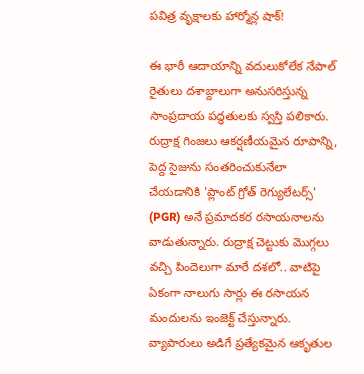పవిత్ర వృక్షాలకు హార్మోన్ల షాక్!

ఈ భారీ ఆదాయాన్ని వదులుకోలేక నేపాల్ రైతులు దశాబ్దాలుగా అనుసరిస్తున్న సాంప్రదాయ పద్ధతులకు స్వస్తి పలికారు. రుద్రాక్ష గింజలు ఆకర్షణీయమైన రూపాన్ని, పెద్ద సైజును సంతరించుకునేలా చేయడానికి 'ప్లాంట్ గ్రోత్ రెగ్యులేటర్స్' (PGR) అనే ప్రమాదకర రసాయనాలను వాడుతున్నారు. రుద్రాక్ష చెట్టుకు మొగ్గలు వచ్చి పిందెలుగా మారే దశలో.. వాటిపై ఏకంగా నాలుగు సార్లు ఈ రసాయన మందులను ఇంజెక్ట్ చేస్తున్నారు. వ్యాపారులు అడిగే ప్రత్యేకమైన ఆకృతుల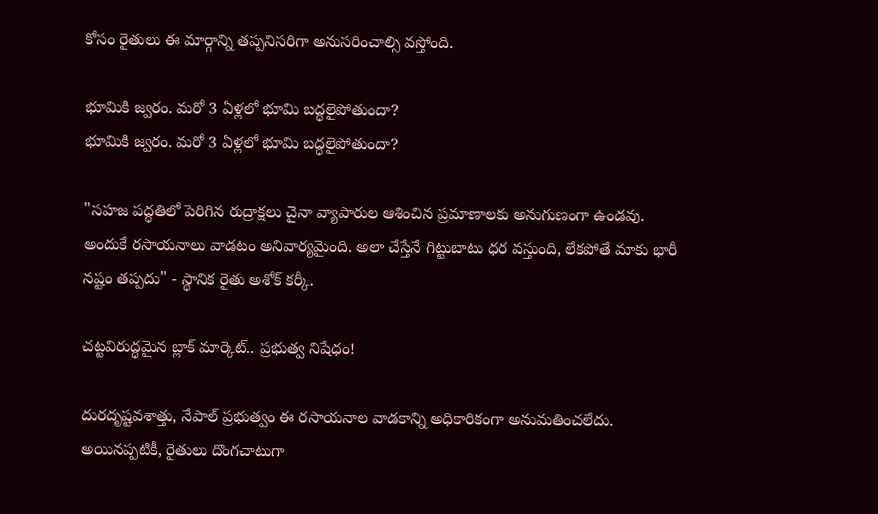కోసం రైతులు ఈ మార్గాన్ని తప్పనిసరిగా అనుసరించాల్సి వస్తోంది.

భూమికి జ్వరం. మరో 3 ఏళ్లలో భూమి బద్ధలైపోతుందా?
భూమికి జ్వరం. మరో 3 ఏళ్లలో భూమి బద్ధలైపోతుందా?

"సహజ పద్ధతిలో పెరిగిన రుద్రాక్షలు చైనా వ్యాపారుల ఆశించిన ప్రమాణాలకు అనుగుణంగా ఉండవు. అందుకే రసాయనాలు వాడటం అనివార్యమైంది. అలా చేస్తేనే గిట్టుబాటు ధర వస్తుంది, లేకపోతే మాకు భారీ నష్టం తప్పదు" - స్థానిక రైతు అశోక్ కర్కీ.

చట్టవిరుద్ధమైన బ్లాక్ మార్కెట్.. ప్రభుత్వ నిషేధం!

దురదృష్టవశాత్తు, నేపాల్ ప్రభుత్వం ఈ రసాయనాల వాడకాన్ని అధికారికంగా అనుమతించలేదు. అయినప్పటికీ, రైతులు దొంగచాటుగా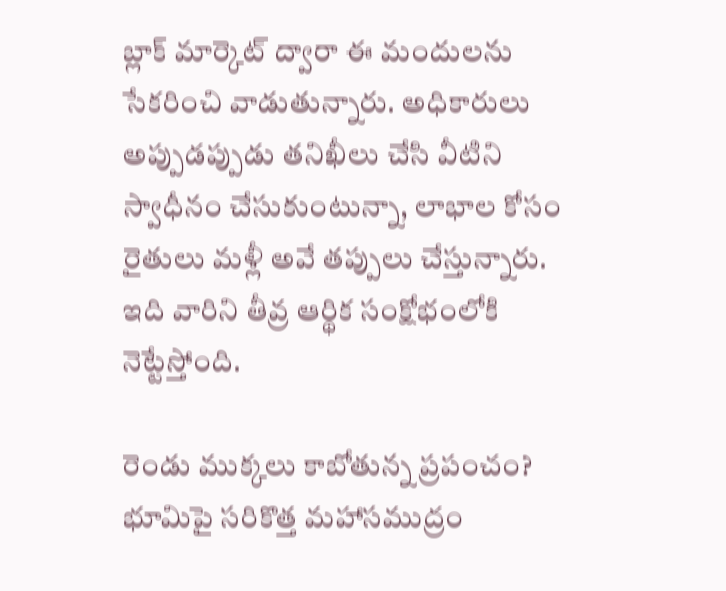బ్లాక్ మార్కెట్ ద్వారా ఈ మందులను సేకరించి వాడుతున్నారు. అధికారులు అప్పుడప్పుడు తనిఖీలు చేసి వీటిని స్వాధీనం చేసుకుంటున్నా, లాభాల కోసం రైతులు మళ్లీ అవే తప్పులు చేస్తున్నారు. ఇది వారిని తీవ్ర ఆర్థిక సంక్షోభంలోకి నెట్టేస్తోంది.

రెండు ముక్కలు కాబోతున్న ప్రపంచం? భూమిపై సరికొత్త మహాసముద్రం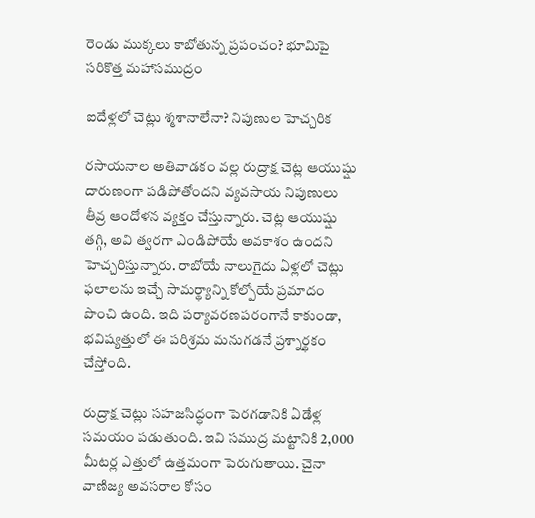రెండు ముక్కలు కాబోతున్న ప్రపంచం? భూమిపై సరికొత్త మహాసముద్రం

ఐదేళ్లలో చెట్లు శ్మశానాలేనా? నిపుణుల హెచ్చరిక

రసాయనాల అతివాడకం వల్ల రుద్రాక్ష చెట్ల ఆయుష్షు దారుణంగా పడిపోతోందని వ్యవసాయ నిపుణులు తీవ్ర ఆందోళన వ్యక్తం చేస్తున్నారు. చెట్ల ఆయుష్షు తగ్గి, అవి త్వరగా ఎండిపోయే అవకాశం ఉందని హెచ్చరిస్తున్నారు. రాబోయే నాలుగైదు ఏళ్లలో చెట్లు ఫలాలను ఇచ్చే సామర్థ్యాన్ని కోల్పోయే ప్రమాదం పొంచి ఉంది. ఇది పర్యావరణపరంగానే కాకుండా, భవిష్యత్తులో ఈ పరిశ్రమ మనుగడనే ప్రశ్నార్థకం చేస్తోంది.

రుద్రాక్ష చెట్లు సహజసిద్ధంగా పెరగడానికి ఏడేళ్ల సమయం పడుతుంది. ఇవి సముద్ర మట్టానికి 2,000 మీటర్ల ఎత్తులో ఉత్తమంగా పెరుగుతాయి. చైనా వాణిజ్య అవసరాల కోసం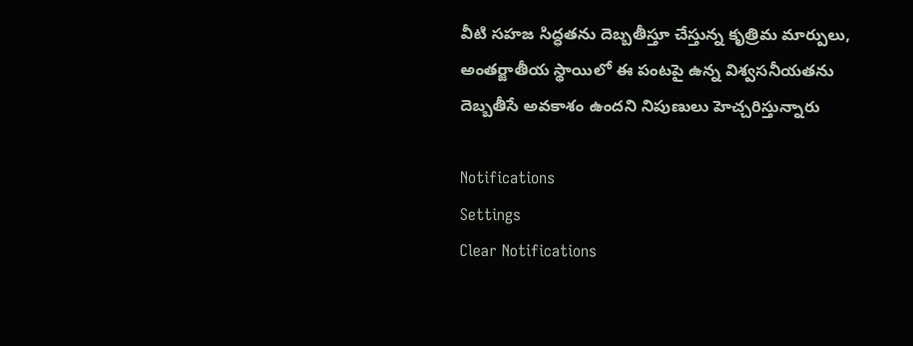వీటి సహజ సిద్ధతను దెబ్బతీస్తూ చేస్తున్న కృత్రిమ మార్పులు, అంతర్జాతీయ స్థాయిలో ఈ పంటపై ఉన్న విశ్వసనీయతను దెబ్బతీసే అవకాశం ఉందని నిపుణులు హెచ్చరిస్తున్నారు

Notifications
Settings
Clear Notifications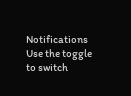Notifications
Use the toggle to switch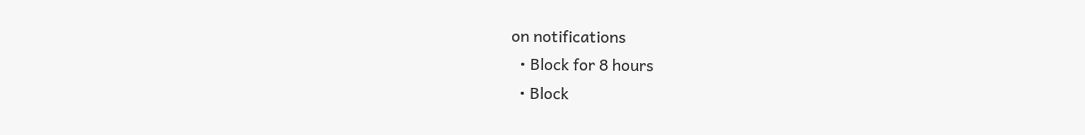on notifications
  • Block for 8 hours
  • Block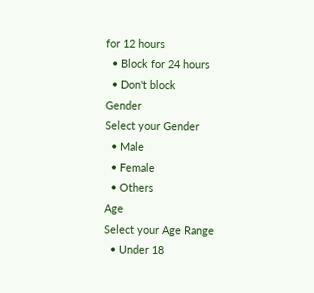for 12 hours
  • Block for 24 hours
  • Don't block
Gender
Select your Gender
  • Male
  • Female
  • Others
Age
Select your Age Range
  • Under 18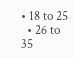• 18 to 25
  • 26 to 35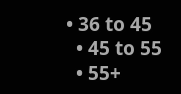• 36 to 45
  • 45 to 55
  • 55+